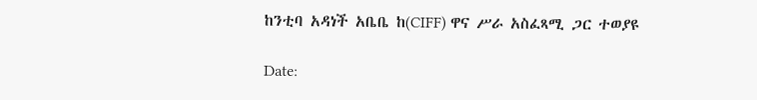ከንቲባ አዳነች አቤቤ ከ(CIFF) ዋና ሥራ አስፈጻሚ ጋር ተወያዩ

Date: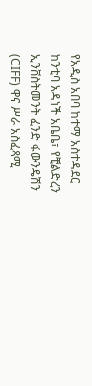የአዲስ አበባ ከተማ አስተዳደር ከንቲባ አዳነች አቤቤ፣ የቺልድረን ኢንቨስትመንት ፈንድ ፋውንዴሽን (CIFF) ዋና ሥራ አስፈጻሚ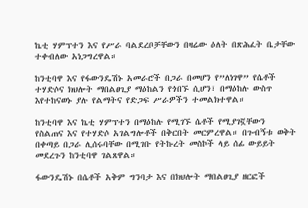ኬቲ ሃምፕተን እና የሥራ ባልደረቦቻቸውን በዛሬው ዕለት በጽሕፈት ቤታቸው ተቀብለው አነጋግረዋል።

ከንቲባዋ እና የፋውንዴሽኑ አመራሮች በጋራ በመሆን የ”ለነገዋ” የሴቶች ተሃድሶና ክህሎት ማበልፀጊያ ማዕከልን የጎበኙ ሲሆን፣ በማዕከሉ ውስጥ እየተከናወኑ ያሉ የልማትና የድጋፍ ሥራዎችን ተመልክተዋል።

ከንቲባዋ እና ኬቲ ሃምፕተን በማዕከሉ የሚገኙ ሴቶች የሚያገኟቸውን የስልጠና እና የተሃድሶ አገልግሎቶች በቅርበት መርምረዋል። በጉብኝቱ ወቅት በቀጣይ በጋራ ሊሰሩባቸው በሚገቡ የትኩረት መስኮች ላይ ሰፊ ውይይት መደረጉን ከንቲባዋ ገልጸዋል።

ፋውንዴሽኑ በሴቶች አቅም ግንባታ እና በክህሎት ማበልፀጊያ ዘርፎች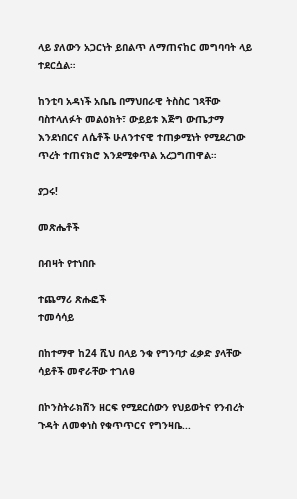ላይ ያለውን አጋርነት ይበልጥ ለማጠናከር መግባባት ላይ ተደርሷል።

ከንቲባ አዳነች አቤቤ በማህበራዊ ትስስር ገጻቸው ባስተላለፉት መልዕክት፣ ውይይቱ እጅግ ውጤታማ እንደነበርና ለሴቶች ሁለንተናዊ ተጠቃሚነት የሚደረገው ጥረት ተጠናክሮ እንደሚቀጥል አረጋግጠዋል።

ያጋሩ!

መጽሔቶች

በብዛት የተነበቡ

ተጨማሪ ጽሑፎች
ተመሳሳይ

በከተማዋ ከ24 ሺህ በላይ ንቁ የግንባታ ፈቃድ ያላቸው ሳይቶች መኖራቸው ተገለፀ

በኮንስትራክሽን ዘርፍ የሚደርሰውን የህይወትና የንብረት ጉዳት ለመቀነስ የቁጥጥርና የግንዛቤ...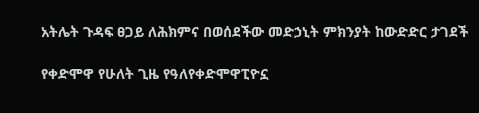አትሌት ጉዳፍ ፀጋይ ለሕክምና በወሰደችው መድኃኒት ምክንያት ከውድድር ታገደች

የቀድሞዋ የሁለት ጊዜ የዓለየቀድሞዋፒዮኗ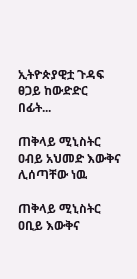ኢትዮጵያዊቷ ጉዳፍ ፀጋይ ከውድድር በፊት...

ጠቅላይ ሚኒስትር ዐብይ አህመድ እውቅና ሊሰጣቸው ነዉ

ጠቅላይ ሚኒስትር ዐቢይ እውቅና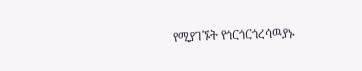የሚያገኙት የጎርጎርጎረሳዉያኑ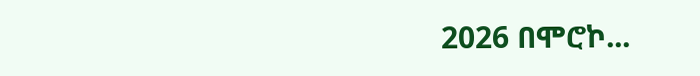2026 በሞሮኮ...